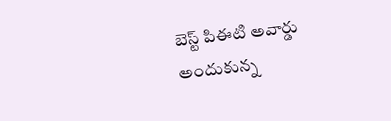బెస్ట్ పిఈటి అవార్డు అందుకున్న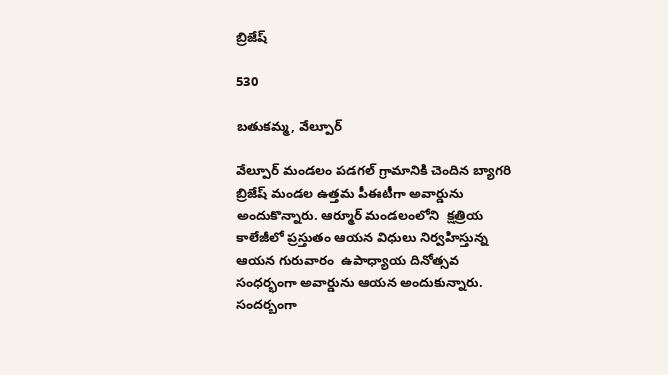బ్రిజేష్

530

బతుకమ్మ, వేల్పూర్

వేల్పూర్ మండలం పడగల్ గ్రామానికి చెందిన బ్యాగరి బ్రిజేష్ మండల ఉత్తమ పీఈటీగా అవార్డును అందుకొన్నారు. ఆర్మూర్ మండలంలోని  క్షత్రియ కాలేజీలో ప్రస్తుతం ఆయన విధులు నిర్వహిస్తున్న ఆయన గురువారం  ఉపాధ్యాయ దినోత్సవ సంధర్భంగా అవార్డును ఆయన అందుకున్నారు. సందర్బంగా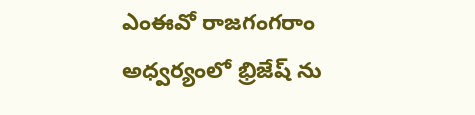ఎంఈవో రాజగంగరాం అధ్వర్యంలో భ్రిజేష్ ను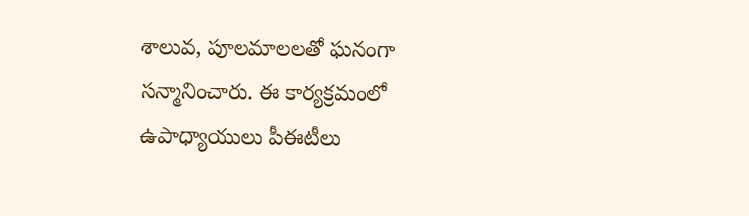శాలువ, పూలమాలలతో ఘనంగా సన్మానించారు. ఈ కార్యక్రమంలో ఉపాధ్యాయులు పీఈటీలు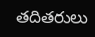తదితరులు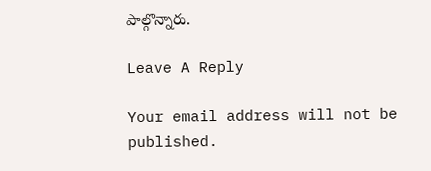పాల్గొన్నారు.

Leave A Reply

Your email address will not be published.